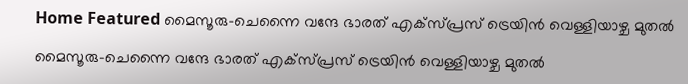Home Featured മൈസൂരു-ചെന്നൈ വന്ദേ ഭാരത് എക്സ്പ്രസ് ട്രെയിന്‍ വെള്ളിയാഴ്ച മുതല്‍

മൈസൂരു-ചെന്നൈ വന്ദേ ഭാരത് എക്സ്പ്രസ് ട്രെയിന്‍ വെള്ളിയാഴ്ച മുതല്‍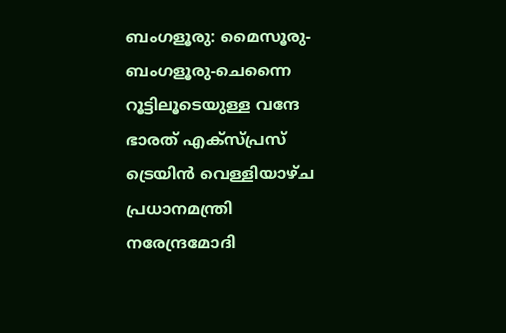ബംഗളൂരു: മൈസൂരു-ബംഗളൂരു-ചെന്നൈ റൂട്ടിലൂടെയുള്ള വന്ദേ ഭാരത് എക്സ്പ്രസ് ട്രെയിന്‍ വെള്ളിയാഴ്ച പ്രധാനമന്ത്രി നരേന്ദ്രമോദി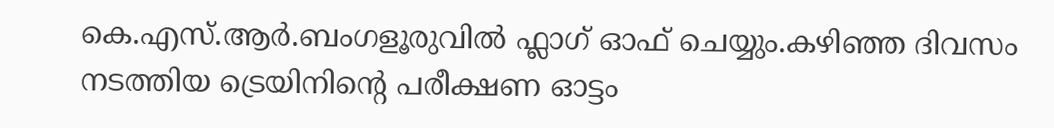കെ.എസ്.ആര്‍.ബംഗളൂരുവില്‍ ഫ്ലാഗ് ഓഫ് ചെയ്യും.കഴിഞ്ഞ ദിവസം നടത്തിയ ട്രെയിനിന്‍റെ പരീക്ഷണ ഓട്ടം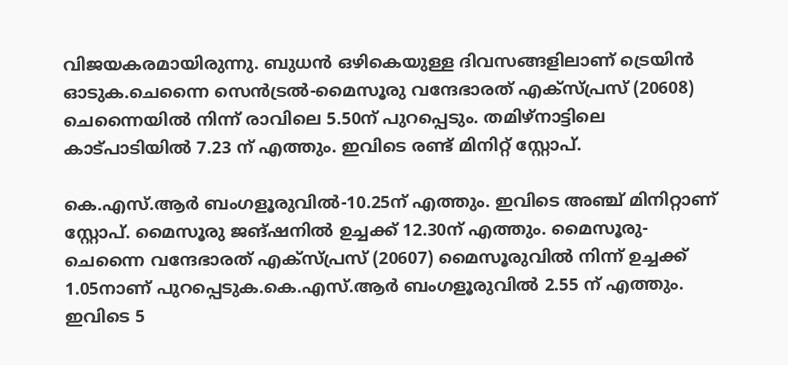വിജയകരമായിരുന്നു. ബുധന്‍ ഒഴികെയുള്ള ദിവസങ്ങളിലാണ് ട്രെയിന്‍ ഓടുക.ചെന്നൈ സെന്‍ട്രല്‍-മൈസൂരു വന്ദേഭാരത് എക്സ്പ്രസ് (20608) ചെന്നൈയില്‍ നിന്ന് രാവിലെ 5.50ന് പുറപ്പെടും. തമിഴ്നാട്ടിലെ കാട്പാടിയില്‍ 7.23 ന് എത്തും. ഇവിടെ രണ്ട് മിനിറ്റ് സ്റ്റോപ്.

കെ.എസ്.ആര്‍ ബംഗളൂരുവില്‍-10.25ന് എത്തും. ഇവിടെ അഞ്ച് മിനിറ്റാണ് സ്റ്റോപ്. മൈസൂരു ജങ്ഷനില്‍ ഉച്ചക്ക് 12.30ന് എത്തും. മൈസൂരു-ചെന്നൈ വന്ദേഭാരത് എക്സ്പ്രസ് (20607) മൈസൂരുവില്‍ നിന്ന് ഉച്ചക്ക് 1.05നാണ് പുറപ്പെടുക.കെ.എസ്.ആര്‍ ബംഗളൂരുവില്‍ 2.55 ന് എത്തും. ഇവിടെ 5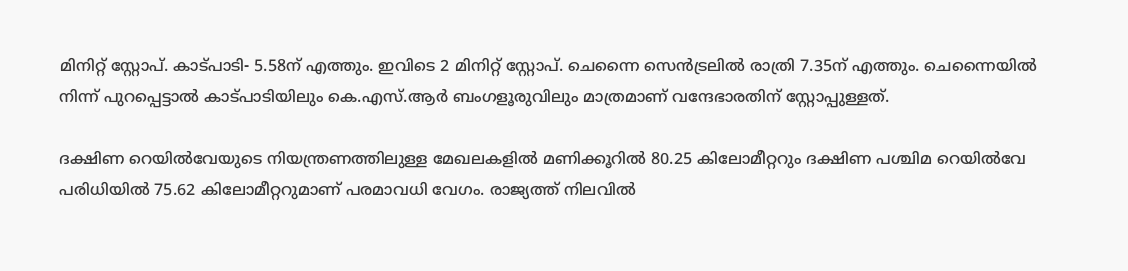മിനിറ്റ് സ്റ്റോപ്. കാട്പാടി- 5.58ന് എത്തും. ഇവിടെ 2 മിനിറ്റ് സ്റ്റോപ്. ചെന്നൈ സെന്‍ട്രലില്‍ രാത്രി 7.35ന് എത്തും. ചെന്നൈയില്‍ നിന്ന് പുറപ്പെട്ടാല്‍ കാട്പാടിയിലും കെ.എസ്.ആര്‍ ബംഗളൂരുവിലും മാത്രമാണ് വന്ദേഭാരതിന് സ്റ്റോപ്പുള്ളത്.

ദക്ഷിണ റെയില്‍വേയുടെ നിയന്ത്രണത്തിലുള്ള മേഖലകളില്‍ മണിക്കൂറില്‍ 80.25 കിലോമീറ്ററും ദക്ഷിണ പശ്ചിമ റെയില്‍വേ പരിധിയില്‍ 75.62 കിലോമീറ്ററുമാണ് പരമാവധി വേഗം. രാജ്യത്ത് നിലവില്‍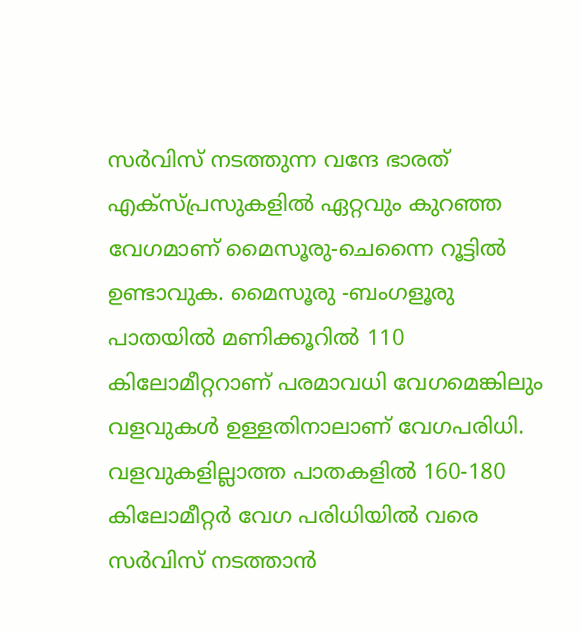സര്‍വിസ് നടത്തുന്ന വന്ദേ ഭാരത് എക്സ്പ്രസുകളില്‍ ഏറ്റവും കുറഞ്ഞ വേഗമാണ് മൈസൂരു-ചെന്നൈ റൂട്ടില്‍ ഉണ്ടാവുക. മൈസൂരു -ബംഗളൂരു പാതയില്‍ മണിക്കൂറില്‍ 110 കിലോമീറ്ററാണ് പരമാവധി വേഗമെങ്കിലും വളവുകള്‍ ഉള്ളതിനാലാണ് വേഗപരിധി. വളവുകളില്ലാത്ത പാതകളില്‍ 160-180 കിലോമീറ്റര്‍ വേഗ പരിധിയില്‍ വരെ സര്‍വിസ് നടത്താന്‍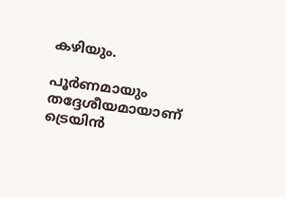കഴിയും.

പൂര്‍ണമായും തദ്ദേശീയമായാണ് ട്രെയിന്‍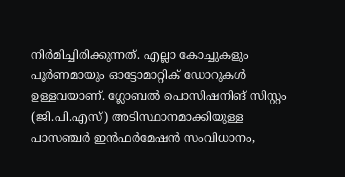നിര്‍മിച്ചിരിക്കുന്നത്. എല്ലാ കോച്ചുകളും പൂര്‍ണമായും ഓട്ടോമാറ്റിക് ഡോറുകള്‍ ഉള്ളവയാണ്. ഗ്ലോബല്‍ പൊസിഷനിങ് സിസ്റ്റം (ജി.പി.എസ്) അടിസ്ഥാനമാക്കിയുള്ള പാസഞ്ചര്‍ ഇന്‍ഫര്‍മേഷന്‍ സംവിധാനം,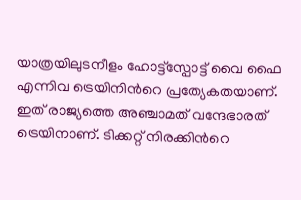യാത്രയിലുടനീളം ഹോട്ട്സ്പോട്ട് വൈ ഫൈ എന്നിവ ട്രെയിനിന്‍റെ പ്രത്യേകതയാണ്. ഇത് രാജ്യത്തെ അഞ്ചാമത് വന്ദേഭാരത് ട്രെയിനാണ്. ടിക്കറ്റ് നിരക്കിന്‍റെ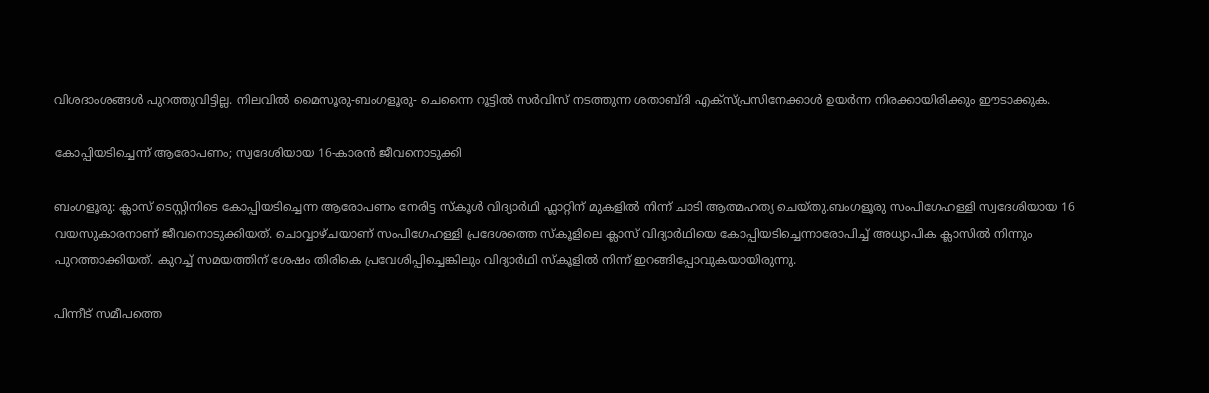വിശദാംശങ്ങള്‍ പുറത്തുവിട്ടില്ല. നിലവില്‍ മൈസൂരു-ബംഗളൂരു- ചെന്നൈ റൂട്ടില്‍ സര്‍വിസ് നടത്തുന്ന ശതാബ്ദി എക്സ്പ്രസിനേക്കാള്‍ ഉയര്‍ന്ന നിരക്കായിരിക്കും ഈടാക്കുക.

കോപ്പിയടിച്ചെന്ന് ആരോപണം; സ്വദേശിയായ 16-കാരന്‍ ജീവനൊടുക്കി

ബംഗളൂരു: ക്ലാസ് ടെസ്റ്റിനിടെ കോപ്പിയടിച്ചെന്ന ആരോപണം നേരിട്ട സ്കൂള്‍ വിദ്യാര്‍ഥി ഫ്ലാറ്റിന് മുകളില്‍ നിന്ന് ചാ‌ടി ആത്മഹത്യ ചെയ്തു.ബംഗളൂരു സംപിഗേഹള്ളി സ്വദേശിയായ 16 വയസുകാരനാണ് ജീവനൊടുക്കിയത്. ചൊവ്വാഴ്ചയാണ് സംപിഗേഹള്ളി പ്രദേശത്തെ സ്കൂളിലെ ക്ലാസ് വിദ്യാര്‍ഥിയെ കോപ്പിയടിച്ചെന്നാരോപിച്ച്‌ അധ്യാപിക ക്ലാസില്‍ നിന്നും പുറത്താക്കിയത്. കുറച്ച്‌ സമയത്തിന് ശേഷം തിരികെ പ്രവേശിപ്പിച്ചെങ്കിലും വിദ്യാര്‍ഥി സ്കൂളില്‍ നിന്ന് ഇറങ്ങിപ്പോവുകയായിരുന്നു.

പിന്നീട് സമീപത്തെ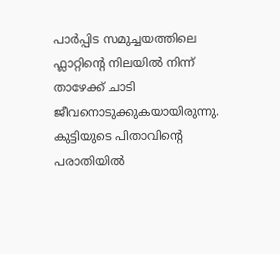പാര്‍പ്പിട സമുച്ചയത്തിലെ ഫ്ലാറ്റിന്‍റെ നിലയില്‍ നിന്ന് താഴേക്ക് ചാടി ജീവനൊടുക്കുകയായിരുന്നു. കുട്ടിയുടെ പിതാവിന്‍റെ പരാതിയില്‍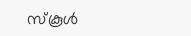സ്കൂള്‍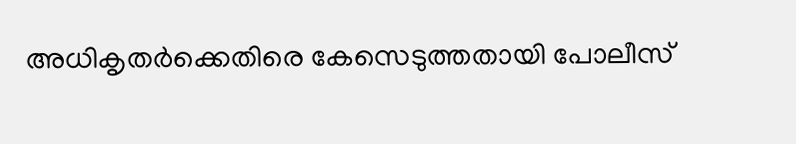അധികൃതര്‍ക്കെതിരെ കേസെടുത്തതായി പോലീസ്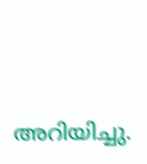അറിയിച്ചു.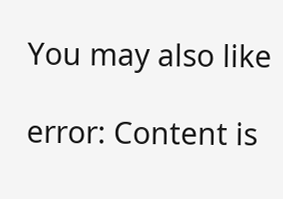You may also like

error: Content is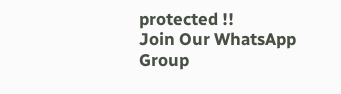protected !!
Join Our WhatsApp Group